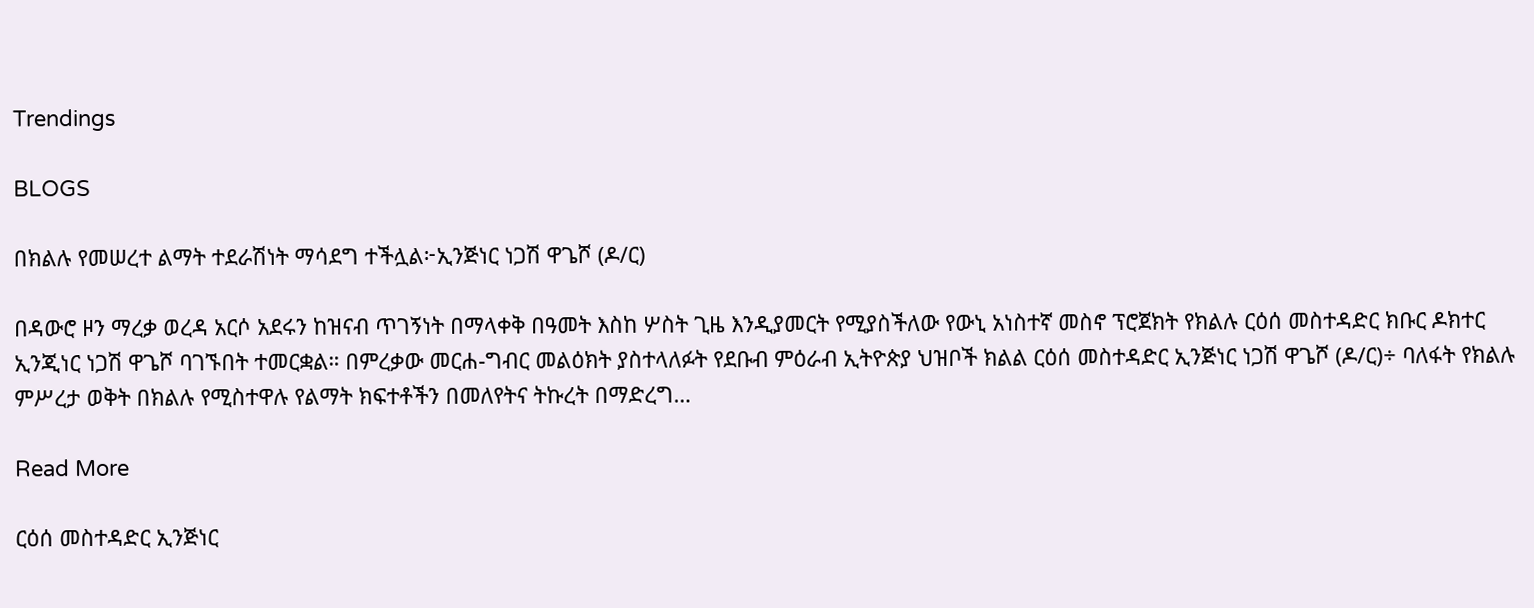Trendings

BLOGS

በክልሉ የመሠረተ ልማት ተደራሽነት ማሳደግ ተችሏል፦ኢንጅነር ነጋሽ ዋጌሾ (ዶ/ር)

በዳውሮ ዞን ማረቃ ወረዳ አርሶ አደሩን ከዝናብ ጥገኝነት በማላቀቅ በዓመት እስከ ሦስት ጊዜ እንዲያመርት የሚያስችለው የውኒ አነስተኛ መስኖ ፕሮጀክት የክልሉ ርዕሰ መስተዳድር ክቡር ዶክተር ኢንጂነር ነጋሽ ዋጌሾ ባገኙበት ተመርቋል። በምረቃው መርሐ-ግብር መልዕክት ያስተላለፉት የደቡብ ምዕራብ ኢትዮጵያ ህዝቦች ክልል ርዕሰ መስተዳድር ኢንጅነር ነጋሽ ዋጌሾ (ዶ/ር)÷ ባለፋት የክልሉ ምሥረታ ወቅት በክልሉ የሚስተዋሉ የልማት ክፍተቶችን በመለየትና ትኩረት በማድረግ…

Read More

ርዕሰ መስተዳድር ኢንጅነር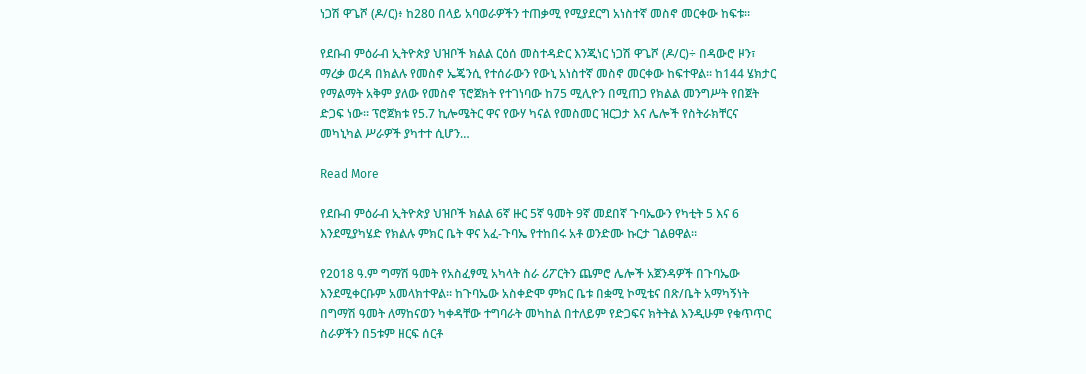ነጋሽ ዋጌሾ (ዶ/ር)፥ ከ280 በላይ አባወራዎችን ተጠቃሚ የሚያደርግ አነስተኛ መስኖ መርቀው ከፍቱ።

የደቡብ ምዕራብ ኢትዮጵያ ህዝቦች ክልል ርዕሰ መስተዳድር እንጂነር ነጋሽ ዋጌሾ (ዶ/ር)÷ በዳውሮ ዞን፣ ማረቃ ወረዳ በክልሉ የመስኖ ኤጄንሲ የተሰራውን የውኒ አነስተኛ መስኖ መርቀው ከፍተዋል። ከ144 ሄክታር የማልማት አቅም ያለው የመስኖ ፕሮጀክት የተገነባው ከ75 ሚሊዮን በሚጠጋ የክልል መንግሥት የበጀት ድጋፍ ነው። ፕሮጀክቱ የ5.7 ኪሎሜትር ዋና የውሃ ካናል የመስመር ዝርጋታ እና ሌሎች የስትራክቸርና መካኒካል ሥራዎች ያካተተ ሲሆን…

Read More

የደቡብ ምዕራብ ኢትዮጵያ ህዝቦች ክልል 6ኛ ዙር 5ኛ ዓመት 9ኛ መደበኛ ጉባኤውን የካቲት 5 እና 6 እንደሚያካሄድ የክልሉ ምክር ቤት ዋና አፈ-ጉባኤ የተከበሩ አቶ ወንድሙ ኩርታ ገልፀዋል።

የ2018 ዓ.ም ግማሽ ዓመት የአስፈፃሚ አካላት ስራ ሪፖርትን ጨምሮ ሌሎች አጀንዳዎች በጉባኤው እንደሚቀርቡም አመላክተዋል። ከጉባኤው አስቀድሞ ምክር ቤቱ በቋሚ ኮሚቴና በጽ/ቤት አማካኝነት በግማሽ ዓመት ለማከናወን ካቀዳቸው ተግባራት መካከል በተለይም የድጋፍና ክትትል እንዲሁም የቁጥጥር ስራዎችን በ5ቱም ዘርፍ ሰርቶ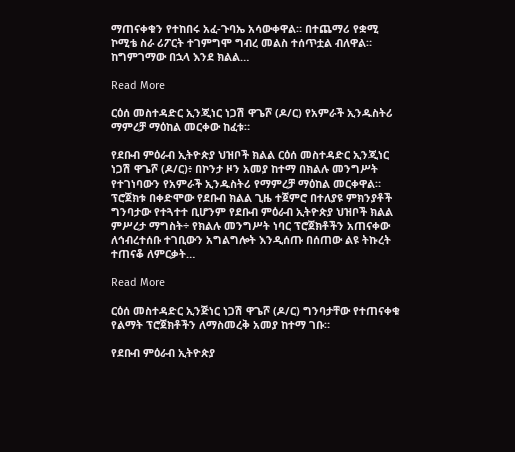ማጠናቀቁን የተከበሩ አፈ-ጉባኤ አሳውቀዋል። በተጨማሪ የቋሚ ኮሚቴ ስራ ሪፖርት ተገምግሞ ግብረ መልስ ተሰጥቷል ብለዋል። ከግምገማው በኋላ እንደ ክልል…

Read More

ርዕሰ መስተዳድር ኢንጂነር ነጋሽ ዋጌሾ (ዶ/ር) የአምራች ኢንዱስትሪ ማምረቻ ማዕከል መርቀው ከፈቱ።

የደቡብ ምዕራብ ኢትዮጵያ ህዝቦች ክልል ርዕሰ መስተዳድር ኢንጂነር ነጋሽ ዋጌሾ (ዶ/ር)፥ በኮንታ ዞን አመያ ከተማ በክልሉ መንግሥት የተገነባውን የአምራች ኢንዱስትሪ የማምረቻ ማዕከል መርቀዋል። ፕሮጀክቱ በቀድሞው የደቡብ ክልል ጊዜ ተጀምሮ በተለያዩ ምክንያቶች ግንባታው የተጓተተ ቢሆንም የደቡብ ምዕራብ ኢትዮጵያ ህዝቦች ክልል ምሥረታ ማግስት÷ የክልሉ መንግሥት ነባር ፕሮጀክቶችን አጠናቀው ለኅብረተሰቡ ተገቢውን አግልግሎት እንዲሰጡ በሰጠው ልዩ ትኩረት ተጠናቆ ለምርቃት…

Read More

ርዕሰ መስተዳድር ኢንጅነር ነጋሽ ዋጌሾ (ዶ/ር) ግንባታቸው የተጠናቀቁ የልማት ፕሮጀክቶችን ለማስመረቅ አመያ ከተማ ገቡ።

የደቡብ ምዕራብ ኢትዮጵያ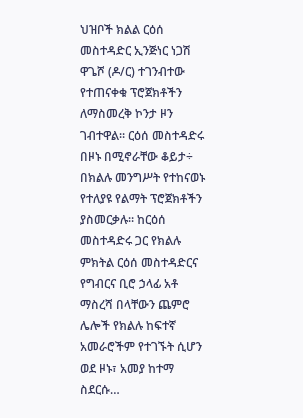ህዝቦች ክልል ርዕሰ መስተዳድር ኢንጅነር ነጋሽ ዋጌሾ (ዶ/ር) ተገንብተው የተጠናቀቁ ፕሮጀክቶችን ለማስመረቅ ኮንታ ዞን ገብተዋል። ርዕሰ መስተዳድሩ በዞኑ በሚኖራቸው ቆይታ÷ በክልሉ መንግሥት የተከናወኑ የተለያዩ የልማት ፕሮጀክቶችን ያስመርቃሉ። ከርዕሰ መስተዳድሩ ጋር የክልሉ ምክትል ርዕሰ መስተዳድርና የግብርና ቢሮ ኃላፊ አቶ ማስረሻ በላቸውን ጨምሮ ሌሎች የክልሉ ከፍተኛ አመራሮችም የተገኙት ሲሆን ወደ ዞኑ፣ አመያ ከተማ ስደርሱ…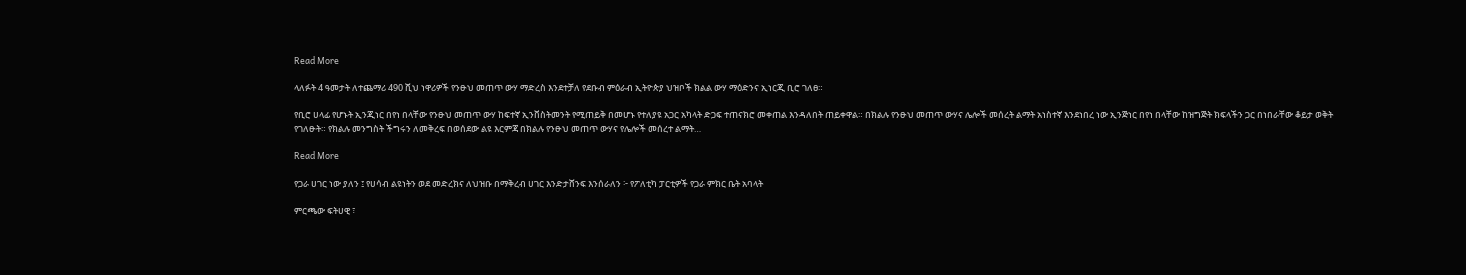Read More

ላለፉት 4 ዓመታት ለተጨማሪ 490 ሺህ ነዋሪዎች የንፁህ መጠጥ ውሃ ማድረስ እንደተቻለ የደቡብ ምዕራብ ኢትዮጵያ ህዝቦች ክልል ውሃ ማዕድንና ኢነርጂ ቢሮ ገለፀ።

የቢሮ ሀላፊ የሆኑት ኢንጂነር በየነ በላቸው የንፁህ መጠጥ ውሃ ከፍተኛ ኢንቨስትመንት የሚጠይቅ በመሆኑ የተለያዩ አጋር አካላት ድጋፍ ተጠናክሮ መቀጠል እንዳለበት ጠይቀዋል። በክልሉ የንፁህ መጠጥ ውሃና ሌሎች መሰረት ልማት አነስተኛ እንደነበረ ነው ኢንጅነር በየነ በላቸው ከዝግጅት ክፍላችን ጋር በነበራቸው ቆይታ ወቅት የገለፁት። የክልሉ መንግስት ችግሩን ለመቅረፍ በወሰደው ልዩ እርምጃ በክልሉ የንፁህ መጠጥ ውሃና የሌሎች መሰረተ ልማት…

Read More

የጋራ ሀገር ነው ያለን ፤ የሀሳብ ልዩነትን ወደ መድረክና ለህዝቡ በማቅረብ ሀገር እንድታሸንፍ እንሰራለን ፦ የፖለቲካ ፓርቲዎች የጋራ ምክር ቤት አባላት

ምርጫው ፍትሀዊ ፣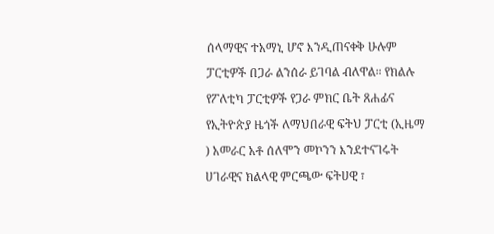ሰላማዊና ተአማኒ ሆኖ እንዲጠናቀቅ ሁሉም ፓርቲዎች በጋራ ልንሰራ ይገባል ብለዋል። የክልሉ የፖለቲካ ፓርቲዎች የጋራ ምክር ቤት ጸሐፊና የኢትዮጵያ ዜጎች ለማህበራዊ ፍትህ ፓርቲ (ኢዜማ ) አመራር አቶ ሰለሞን መኮንን እንደተናገሩት ሀገራዊና ክልላዊ ምርጫው ፍትሀዊ ፣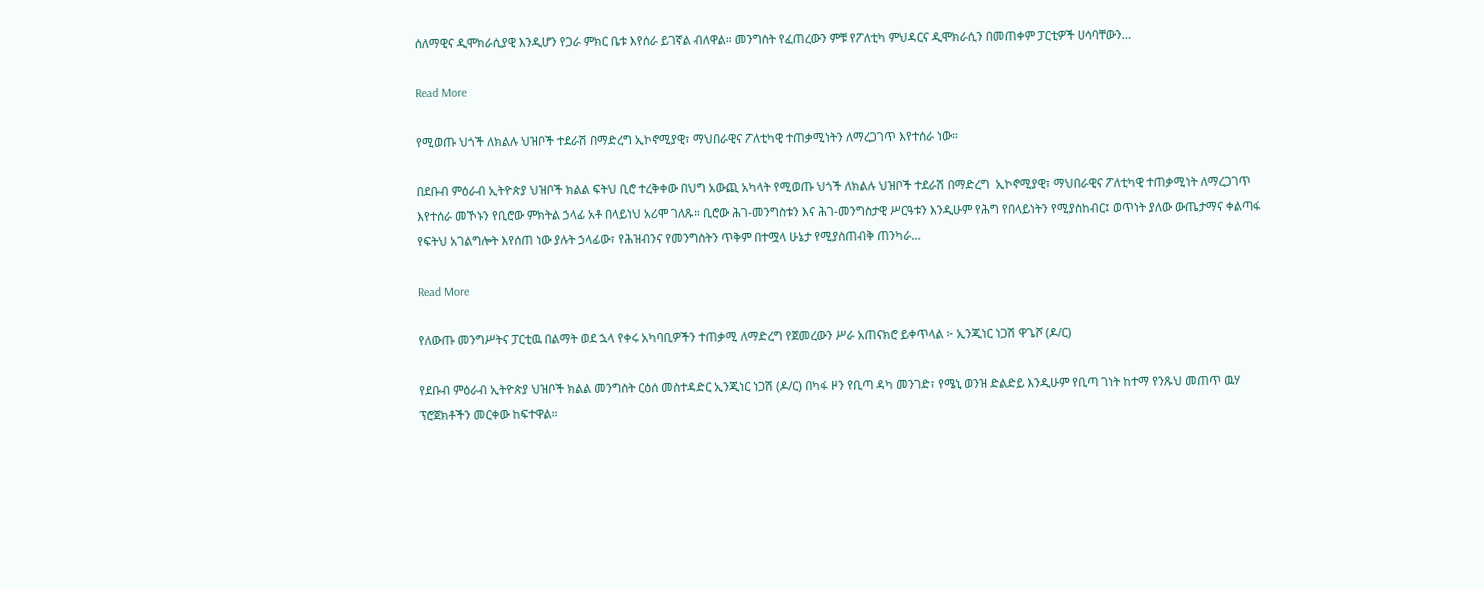ሰለማዊና ዲሞክራሲያዊ እንዲሆን የጋራ ምክር ቤቱ እየሰራ ይገኛል ብለዋል። መንግስት የፈጠረውን ምቹ የፖለቲካ ምህዳርና ዲሞክራሲን በመጠቀም ፓርቲዎች ሀሳባቸውን…

Read More

የሚወጡ ህጎች ለክልሉ ህዝቦች ተደራሽ በማድረግ ኢኮኖሚያዊ፣ ማህበራዊና ፖለቲካዊ ተጠቃሚነትን ለማረጋገጥ እየተሰራ ነው።

በደቡብ ምዕራብ ኢትዮጵያ ህዝቦች ክልል ፍትህ ቢሮ ተረቅቀው በህግ አውጪ አካላት የሚወጡ ህጎች ለክልሉ ህዝቦች ተደራሽ በማድረግ  ኢኮኖሚያዊ፣ ማህበራዊና ፖለቲካዊ ተጠቃሚነት ለማረጋገጥ እየተሰራ መኾኑን የቢሮው ምክትል ኃላፊ አቶ በላይነህ አሪሞ ገለጹ። ቢሮው ሕገ-መንግስቱን እና ሕገ-መንግስታዊ ሥርዓቱን እንዲሁም የሕግ የበላይነትን የሚያስከብር፤ ወጥነት ያለው ውጤታማና ቀልጣፋ የፍትህ አገልግሎት እየሰጠ ነው ያሉት ኃላፊው፣ የሕዝብንና የመንግስትን ጥቅም በተሟላ ሁኔታ የሚያስጠብቅ ጠንካራ…

Read More

የለውጡ መንግሥትና ፓርቲዉ በልማት ወደ ኋላ የቀሩ አካባቢዎችን ተጠቃሚ ለማድረግ የጀመረውን ሥራ አጠናክሮ ይቀጥላል ፦ ኢንጂነር ነጋሽ ዋጌሾ (ዶ/ር)

የደቡብ ምዕራብ ኢትዮጵያ ህዝቦች ክልል መንግስት ርዕሰ መስተዳድር ኢንጂነር ነጋሽ (ዶ/ር) በካፋ ዞን የቢጣ ዳካ መንገድ፣ የሜኒ ወንዝ ድልድይ እንዲሁም የቢጣ ገነት ከተማ የንጹህ መጠጥ ዉሃ ፕሮጀክቶችን መርቀው ከፍተዋል።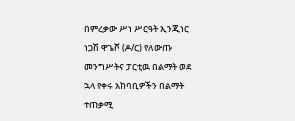በምረቃው ሥነ ሥርዓት ኢንጂነር ነጋሽ ዋጌሾ (ዶ/ር) የለውጡ መንግሥትና ፓርቲዉ በልማት ወደ ኋላ የቀሩ አከባቢዎችን በልማት ተጠቃሚ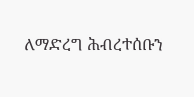ለማድረግ ሕብረተሰቡን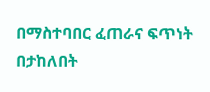በማስተባበር ፈጠራና ፍጥነት በታከለበት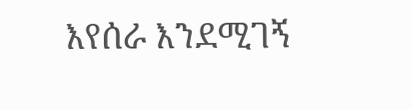እየሰራ እንደሚገኝ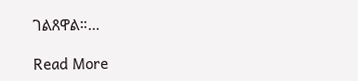ገልጸዋል።…

Read More